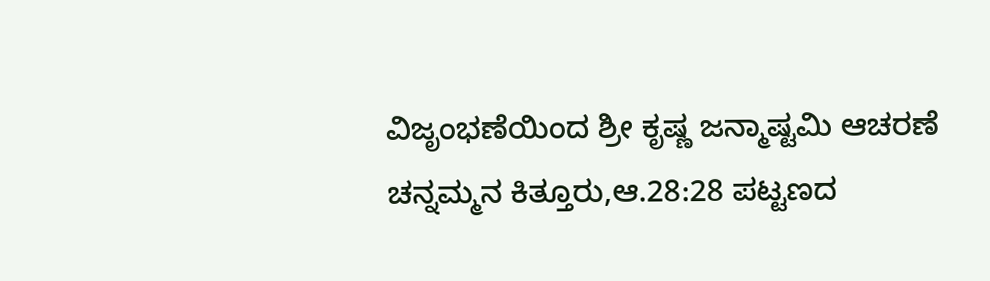ವಿಜೃಂಭಣೆಯಿಂದ ಶ್ರೀ ಕೃಷ್ಣ ಜನ್ಮಾಷ್ಟಮಿ ಆಚರಣೆ
ಚನ್ನಮ್ಮನ ಕಿತ್ತೂರು,ಆ.28:28 ಪಟ್ಟಣದ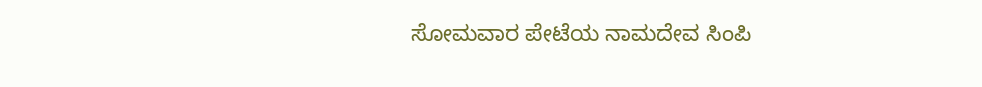ಸೋಮವಾರ ಪೇಟೆಯ ನಾಮದೇವ ಸಿಂಪಿ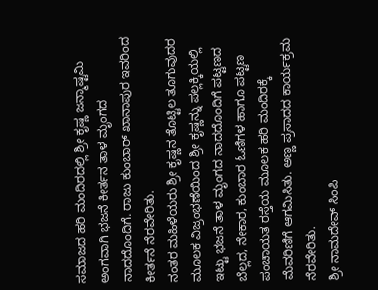ಸಮಾಜದ ಹರಿ ಮಂದಿರದಲ್ಲಿ ಶ್ರೀ ಕೃಷ್ಣ ಜನ್ಮಾಷ್ಟಮಿ ಅಂಗವಾಗಿ ಭಜನೆ ಕೀರ್ತನ ತಾಳ ಮೃಂಗದ ನಾದದೊಂದಿಗೆ. ರಾಜು ಕುಂಬಾರ್ ಖಾನಾಪುರ ಇವರಿಂದ ಕೀರ್ತನೆ ನೆರವೇರಿತು.
ನಂತರ ಮಹಿಳೆಯರು ಶ್ರೀ ಕೃಷ್ಣನ ತೊಟ್ಟಿಲ ತೂಗುವುದರ ಮೂಲಕ ವಿಜ್ರಂಭಣೆಯಿಂದ ಶ್ರೀ ಕೃಷ್ಣನ್ನು ಪಲ್ಲಕ್ಕಿಯಲ್ಲಿ ಇಟ್ಟು ಭಜನೆ ತಾಳ ಮೃಂಗದ ನಾದದೊಂದಿಗೆ ಪಟ್ಟಣದ ಬೆಲ್ಲದ, ನೇಕಾರ, ಕುಂಬಾರ ಓಣಿಗಳ ಹಾಗೂ ಪಟ್ಟಣ ಪಂಚಾಯತ ರಸ್ತೆಯ ಮೂಲಕ ಹರಿ ಮಂದಿರಕ್ಕೆ ಮೆವರಿಣಿಗೆ ಆಗಮಿಸಿತು. ಅಣ್ಣ ಪ್ರಸಾದದ ಕಾರ್ಯಕ್ರಮ ನೆರವೇರಿತು.
ಶ್ರೀ ನಾಮದೇವ್ ಸಿಂಪಿ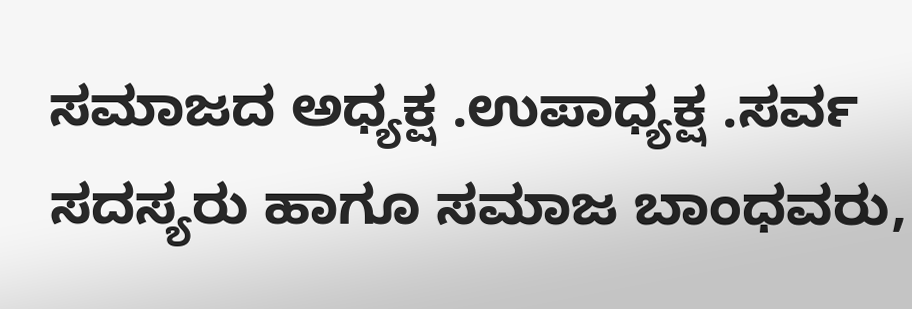ಸಮಾಜದ ಅಧ್ಯಕ್ಷ .ಉಪಾಧ್ಯಕ್ಷ .ಸರ್ವ ಸದಸ್ಯರು ಹಾಗೂ ಸಮಾಜ ಬಾಂಧವರು,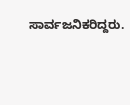ಸಾರ್ವಜನಿಕರಿದ್ದರು.